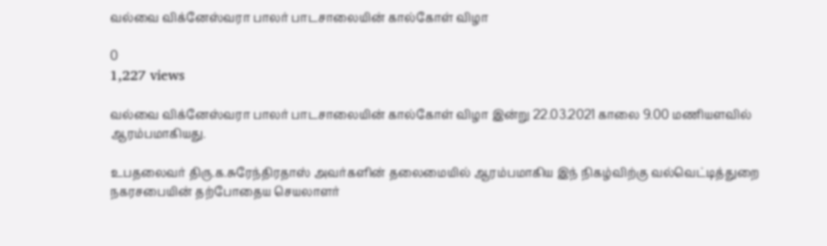வல்வை விக்னேஸ்வரா பாலர் பாடசாலையின் கால்கோள் விழா

0
1,227 views

வல்வை விக்னேஸ்வரா பாலர் பாடசாலையின் கால்கோள் விழா இன்று 22.03.2021 காலை 9.00 மணியளவில் ஆரம்பமாகியது.

உபதலைவர் திரு.க.சுரேந்திரதாஸ் அவர்களின் தலைமையில் ஆரம்பமாகிய இந் நிகழ்விற்கு வல்வெட்டித்துறை நகரசபையின் தற்போதைய செயலாளர்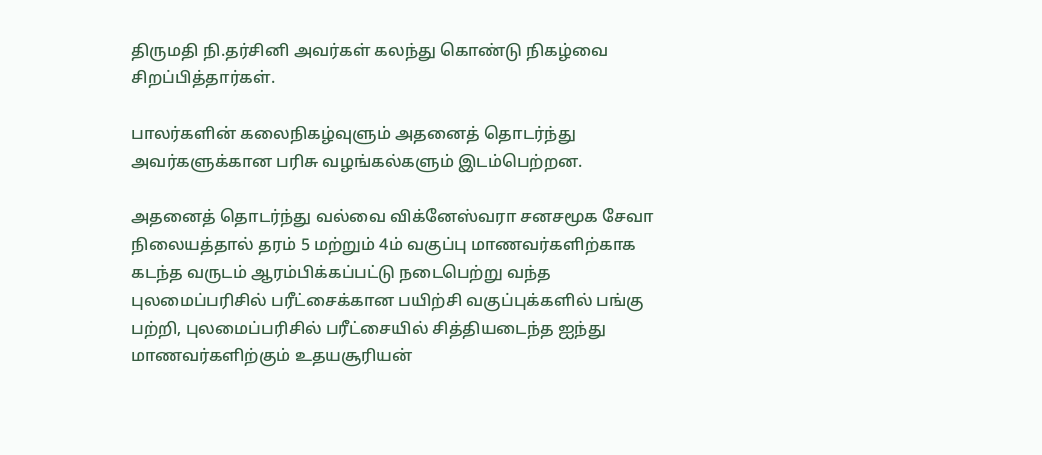திருமதி நி.தர்சினி அவர்கள் கலந்து கொண்டு நிகழ்வை சிறப்பித்தார்கள்.

பாலர்களின் கலைநிகழ்வுளும் அதனைத் தொடர்ந்து அவர்களுக்கான பரிசு வழங்கல்களும் இடம்பெற்றன.

அதனைத் தொடர்ந்து வல்வை விக்னேஸ்வரா சனசமூக சேவா நிலையத்தால் தரம் 5 மற்றும் 4ம் வகுப்பு மாணவர்களிற்காக கடந்த வருடம் ஆரம்பிக்கப்பட்டு நடைபெற்று வந்த புலமைப்பரிசில் பரீட்சைக்கான பயிற்சி வகுப்புக்களில் பங்கு பற்றி, புலமைப்பரிசில் பரீட்சையில் சித்தியடைந்த ஐந்து மாணவர்களிற்கும் உதயசூரியன்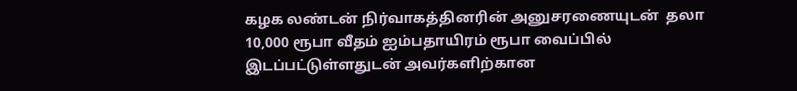கழக லண்டன் நிர்வாகத்தினரின் அனுசரணையுடன்  தலா 10,000 ரூபா வீதம் ஐம்பதாயிரம் ரூபா வைப்பில் இடப்பட்டுள்ளதுடன் அவர்களிற்கான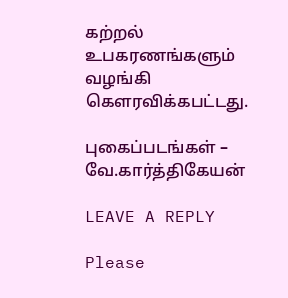கற்றல் உபகரணங்களும் வழங்கி கௌரவிக்கபட்டது.

புகைப்படங்கள் – வே.கார்த்திகேயன்

LEAVE A REPLY

Please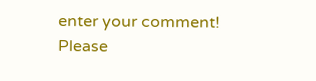enter your comment!
Please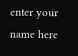enter your name here